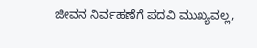ಜೀವನ ನಿರ್ವಹಣೆಗೆ ಪದವಿ ಮುಖ್ಯವಲ್ಲ,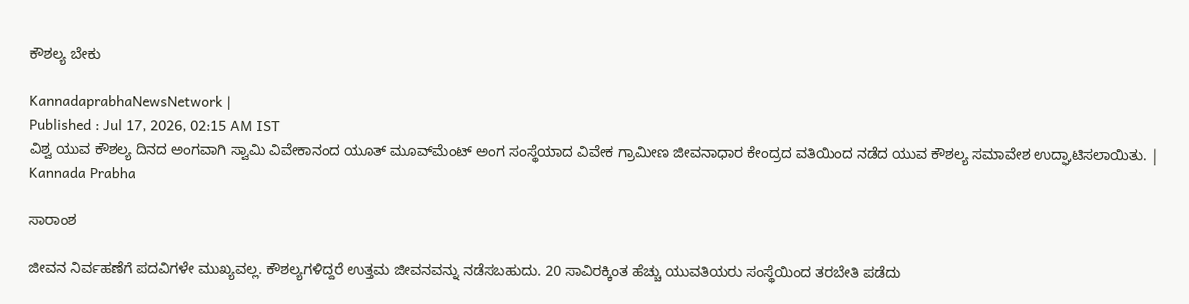ಕೌಶಲ್ಯ ಬೇಕು

KannadaprabhaNewsNetwork |
Published : Jul 17, 2026, 02:15 AM IST
ವಿಶ್ವ ಯುವ ಕೌಶಲ್ಯ ದಿನದ ಅಂಗವಾಗಿ ಸ್ವಾಮಿ ವಿವೇಕಾನಂದ ಯೂತ್ ಮೂವ್‌ಮೆಂಟ್ ಅಂಗ ಸಂಸ್ಥೆಯಾದ ವಿವೇಕ ಗ್ರಾಮೀಣ ಜೀವನಾಧಾರ ಕೇಂದ್ರದ ವತಿಯಿಂದ ನಡೆದ ಯುವ ಕೌಶಲ್ಯ ಸಮಾವೇಶ ಉದ್ಘಾಟಿಸಲಾಯಿತು. | Kannada Prabha

ಸಾರಾಂಶ

ಜೀವನ ನಿರ್ವಹಣೆಗೆ ಪದವಿಗಳೇ ಮುಖ್ಯವಲ್ಲ. ಕೌಶಲ್ಯಗಳಿದ್ದರೆ ಉತ್ತಮ ಜೀವನವನ್ನು ನಡೆಸಬಹುದು. 20 ಸಾವಿರಕ್ಕಿಂತ ಹೆಚ್ಚು ಯುವತಿಯರು ಸಂಸ್ಥೆಯಿಂದ ತರಬೇತಿ ಪಡೆದು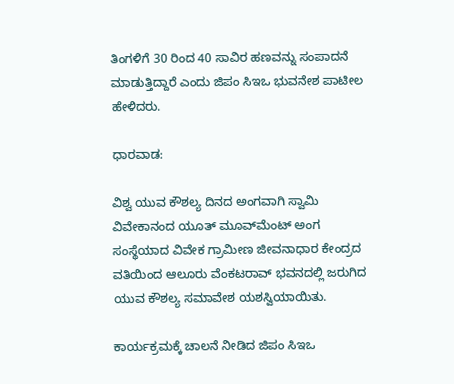ತಿಂಗಳಿಗೆ 30 ರಿಂದ 40 ಸಾವಿರ ಹಣವನ್ನು ಸಂಪಾದನೆ ಮಾಡುತ್ತಿದ್ದಾರೆ ಎಂದು ಜಿಪಂ ಸಿಇಒ ಭುವನೇಶ ಪಾಟೀಲ ಹೇಳಿದರು.

ಧಾರವಾಡ:

ವಿಶ್ವ ಯುವ ಕೌಶಲ್ಯ ದಿನದ ಅಂಗವಾಗಿ ಸ್ವಾಮಿ ವಿವೇಕಾನಂದ ಯೂತ್ ಮೂವ್‌ಮೆಂಟ್ ಅಂಗ ಸಂಸ್ಥೆಯಾದ ವಿವೇಕ ಗ್ರಾಮೀಣ ಜೀವನಾಧಾರ ಕೇಂದ್ರದ ವತಿಯಿಂದ ಆಲೂರು ವೆಂಕಟರಾವ್ ಭವನದಲ್ಲಿ ಜರುಗಿದ ಯುವ ಕೌಶಲ್ಯ ಸಮಾವೇಶ ಯಶಸ್ವಿಯಾಯಿತು.

ಕಾರ್ಯಕ್ರಮಕ್ಕೆ ಚಾಲನೆ ನೀಡಿದ ಜಿಪಂ ಸಿಇಒ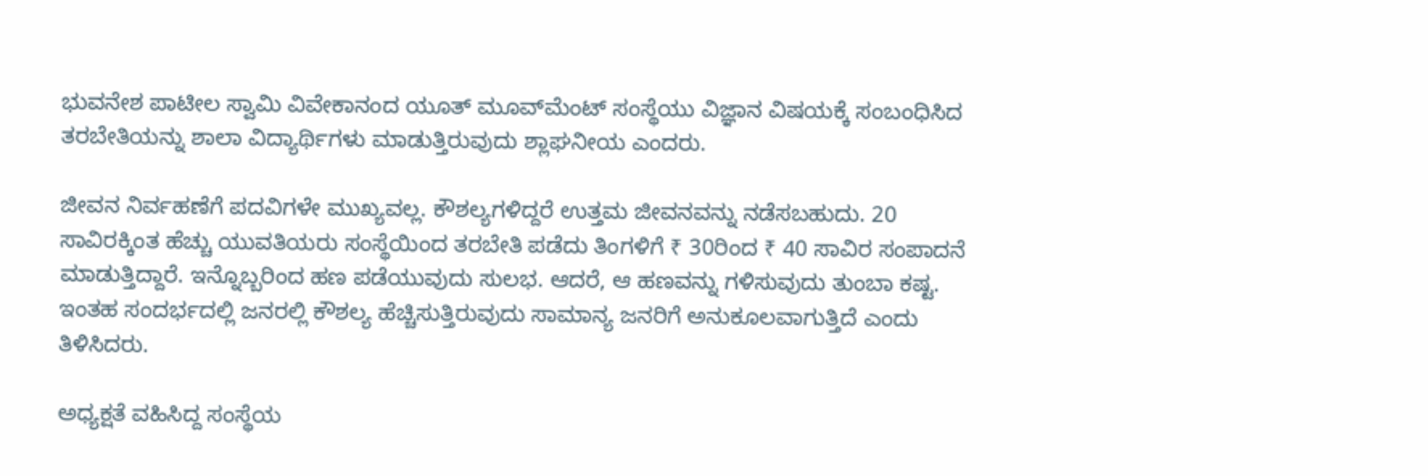ಭುವನೇಶ ಪಾಟೀಲ ಸ್ವಾಮಿ ವಿವೇಕಾನಂದ ಯೂತ್ ಮೂವ್‌ಮೆಂಟ್ ಸಂಸ್ಥೆಯು ವಿಜ್ಞಾನ ವಿಷಯಕ್ಕೆ ಸಂಬಂಧಿಸಿದ ತರಬೇತಿಯನ್ನು ಶಾಲಾ ವಿದ್ಯಾರ್ಥಿಗಳು ಮಾಡುತ್ತಿರುವುದು ಶ್ಲಾಘನೀಯ ಎಂದರು.

ಜೀವನ ನಿರ್ವಹಣೆಗೆ ಪದವಿಗಳೇ ಮುಖ್ಯವಲ್ಲ. ಕೌಶಲ್ಯಗಳಿದ್ದರೆ ಉತ್ತಮ ಜೀವನವನ್ನು ನಡೆಸಬಹುದು. 20 ಸಾವಿರಕ್ಕಿಂತ ಹೆಚ್ಚು ಯುವತಿಯರು ಸಂಸ್ಥೆಯಿಂದ ತರಬೇತಿ ಪಡೆದು ತಿಂಗಳಿಗೆ ₹ 30ರಿಂದ ₹ 40 ಸಾವಿರ ಸಂಪಾದನೆ ಮಾಡುತ್ತಿದ್ದಾರೆ. ಇನ್ನೊಬ್ಬರಿಂದ ಹಣ ಪಡೆಯುವುದು ಸುಲಭ. ಆದರೆ, ಆ ಹಣವನ್ನು ಗಳಿಸುವುದು ತುಂಬಾ ಕಷ್ಟ. ಇಂತಹ ಸಂದರ್ಭದಲ್ಲಿ ಜನರಲ್ಲಿ ಕೌಶಲ್ಯ ಹೆಚ್ಚಿಸುತ್ತಿರುವುದು ಸಾಮಾನ್ಯ ಜನರಿಗೆ ಅನುಕೂಲವಾಗುತ್ತಿದೆ ಎಂದು ತಿಳಿಸಿದರು.

ಅಧ್ಯಕ್ಷತೆ ವಹಿಸಿದ್ದ ಸಂಸ್ಥೆಯ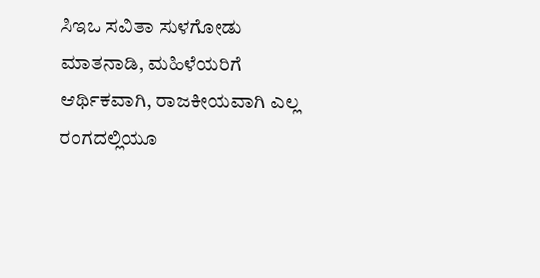ಸಿಇಒ ಸವಿತಾ ಸುಳಗೋಡು ಮಾತನಾಡಿ, ಮಹಿಳೆಯರಿಗೆ ಆರ್ಥಿಕವಾಗಿ, ರಾಜಕೀಯವಾಗಿ ಎಲ್ಲ ರಂಗದಲ್ಲಿಯೂ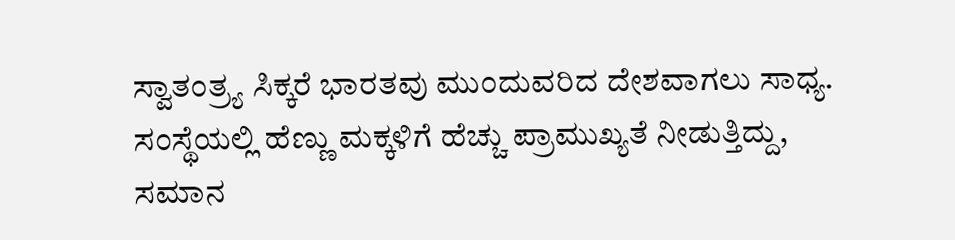ಸ್ವಾತಂತ್ರ‍್ಯ ಸಿಕ್ಕರೆ ಭಾರತವು ಮುಂದುವರಿದ ದೇಶವಾಗಲು ಸಾಧ್ಯ. ಸಂಸ್ಥೆಯಲ್ಲಿ ಹೆಣ್ಣು ಮಕ್ಕಳಿಗೆ ಹೆಚ್ಚು ಪ್ರಾಮುಖ್ಯತೆ ನೀಡುತ್ತಿದ್ದು, ಸಮಾನ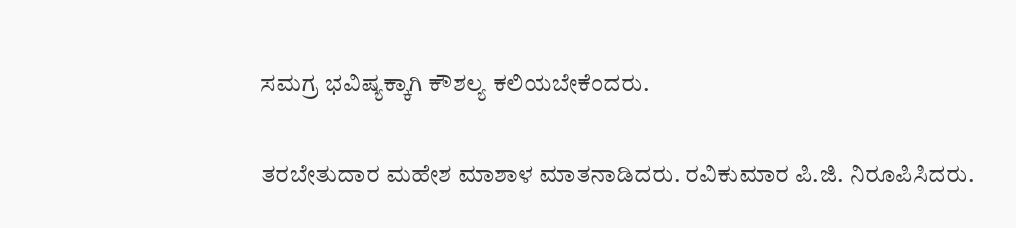ಸಮಗ್ರ ಭವಿಷ್ಯಕ್ಕಾಗಿ ಕೌಶಲ್ಯ ಕಲಿಯಬೇಕೆಂದರು.

ತರಬೇತುದಾರ ಮಹೇಶ ಮಾಶಾಳ ಮಾತನಾಡಿದರು. ರವಿಕುಮಾರ ಪಿ.ಜಿ. ನಿರೂಪಿಸಿದರು.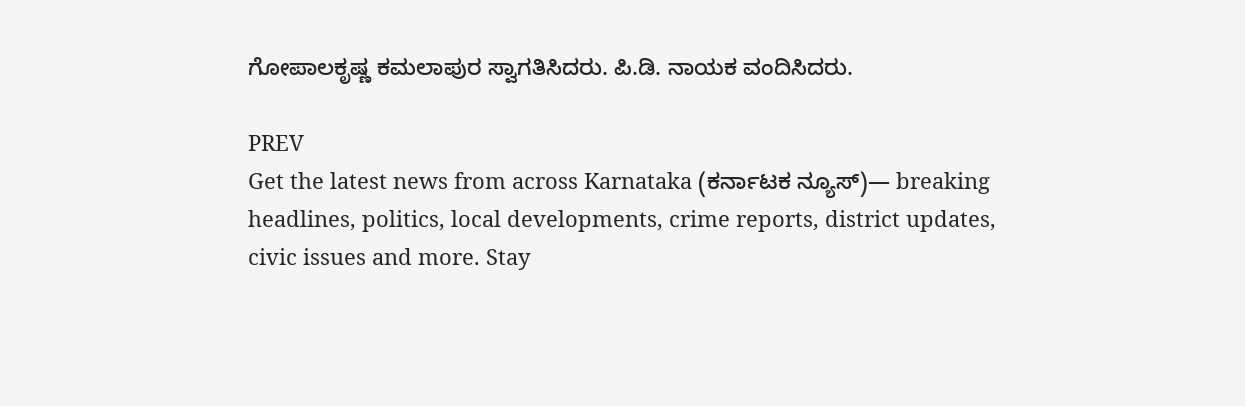ಗೋಪಾಲಕೃಷ್ಣ ಕಮಲಾಪುರ ಸ್ವಾಗತಿಸಿದರು. ಪಿ.ಡಿ. ನಾಯಕ ವಂದಿಸಿದರು.

PREV
Get the latest news from across Karnataka (ಕರ್ನಾಟಕ ನ್ಯೂಸ್)— breaking headlines, politics, local developments, crime reports, district updates, civic issues and more. Stay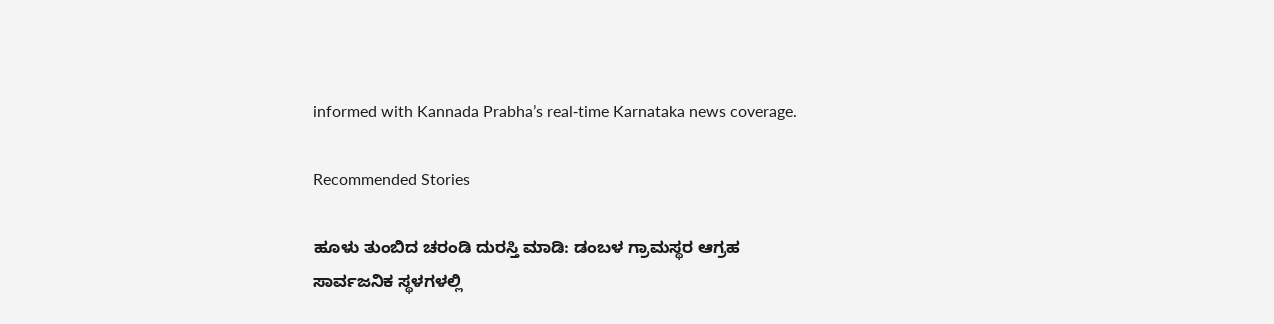informed with Kannada Prabha’s real‑time Karnataka news coverage.

Recommended Stories

ಹೂಳು ತುಂಬಿದ ಚರಂಡಿ ದುರಸ್ತಿ ಮಾಡಿ: ಡಂಬಳ ಗ್ರಾಮಸ್ಥರ ಆಗ್ರಹ
ಸಾರ್ವಜನಿಕ ಸ್ಥಳಗಳಲ್ಲಿ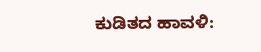ಕುಡಿತದ ಹಾವಳಿ: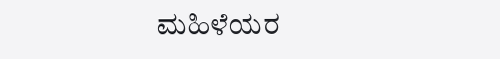ಮಹಿಳೆಯರ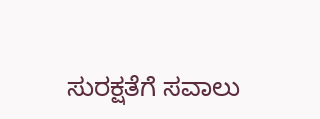ಸುರಕ್ಷತೆಗೆ ಸವಾಲು